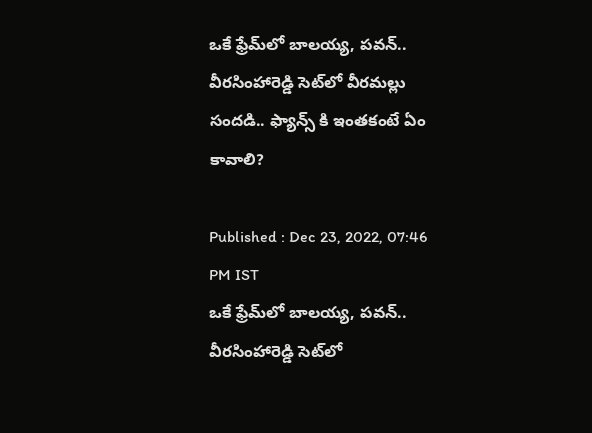ఒకే ఫ్రేమ్‌లో బాలయ్య, పవన్‌.. వీరసింహారెడ్డి సెట్‌లో వీరమల్లు సందడి.. ఫ్యాన్స్ కి ఇంతకంటే ఏం కావాలి?

Published : Dec 23, 2022, 07:46 PM IST
ఒకే ఫ్రేమ్‌లో బాలయ్య, పవన్‌.. వీరసింహారెడ్డి సెట్‌లో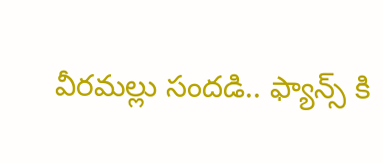వీరమల్లు సందడి.. ఫ్యాన్స్ కి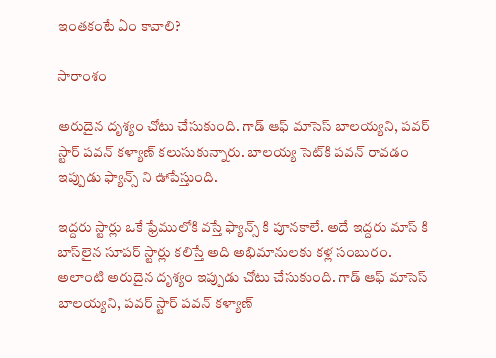ఇంతకంటే ఏం కావాలి?

సారాంశం

అరుదైన దృశ్యం చోటు చేసుకుంది. గాడ్‌ ఆఫ్‌ మాసెస్‌ బాలయ్యని, పవర్‌ స్టార్‌ పవన్‌ కళ్యాణ్‌ కలుసుకున్నారు. బాలయ్య సెట్‌కి పవన్‌ రావడం ఇప్పుడు ఫ్యాన్స్ ని ఊపేస్తుంది.

ఇద్దరు స్టార్లు ఒకే ఫ్రేములోకి వస్తే ఫ్యాన్స్ కి పూనకాలే. అదే ఇద్దరు మాస్‌ కి బాస్‌లైన సూపర్‌ స్టార్లు కలిస్తే అది అభిమానులకు కళ్ల సంబురం. అలాంటి అరుదైన దృశ్యం ఇప్పుడు చోటు చేసుకుంది. గాడ్‌ ఆఫ్‌ మాసెస్‌ బాలయ్యని, పవర్‌ స్టార్‌ పవన్‌ కళ్యాణ్‌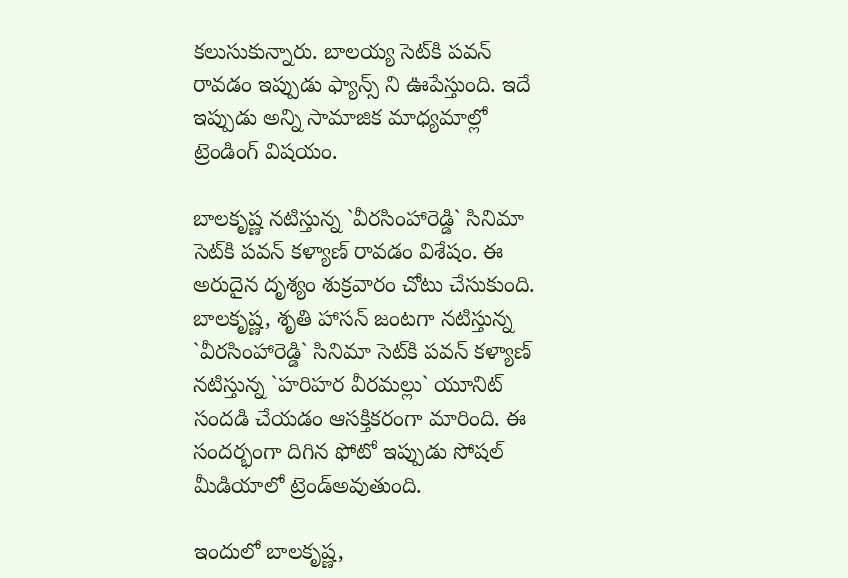కలుసుకున్నారు. బాలయ్య సెట్‌కి పవన్‌ రావడం ఇప్పుడు ఫ్యాన్స్ ని ఊపేస్తుంది. ఇదే ఇప్పుడు అన్ని సామాజిక మాధ్యమాల్లో ట్రెండింగ్‌ విషయం.

బాలకృష్ణ నటిస్తున్న `వీరసింహారెడ్డి` సినిమా సెట్‌కి పవన్‌ కళ్యాణ్‌ రావడం విశేషం. ఈ అరుదైన దృశ్యం శుక్రవారం చోటు చేసుకుంది. బాలకృష్ణ, శృతి హాసన్‌ జంటగా నటిస్తున్న `వీరసింహారెడ్డి` సినిమా సెట్‌కి పవన్‌ కళ్యాణ్‌ నటిస్తున్న `హరిహర వీరమల్లు` యూనిట్‌ సందడి చేయడం ఆసక్తికరంగా మారింది. ఈ సందర్భంగా దిగిన ఫోటో ఇప్పుడు సోషల్‌ మీడియాలో ట్రెండ్‌అవుతుంది.

ఇందులో బాలకృష్ణ,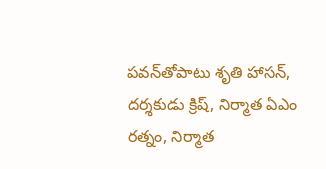పవన్‌తోపాటు శృతి హాసన్‌, దర్శకుడు క్రిష్‌, నిర్మాత ఏఎం రత్నం, నిర్మాత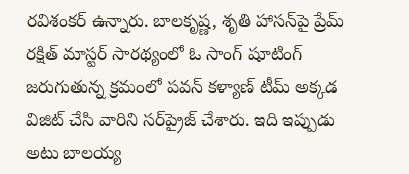రవిశంకర్‌ ఉన్నారు. బాలకృష్ణ, శృతి హాసన్‌పై ప్రేమ్‌ రక్షిత్‌ మాస్టర్‌ సారథ్యంలో ఓ సాంగ్‌ షూటింగ్‌ జరుగుతున్న క్రమంలో పవన్‌ కళ్యాణ్‌ టీమ్‌ అక్కడ విజిట్‌ చేసి వారిని సర్‌ప్రైజ్‌ చేశారు. ఇది ఇప్పుడు అటు బాలయ్య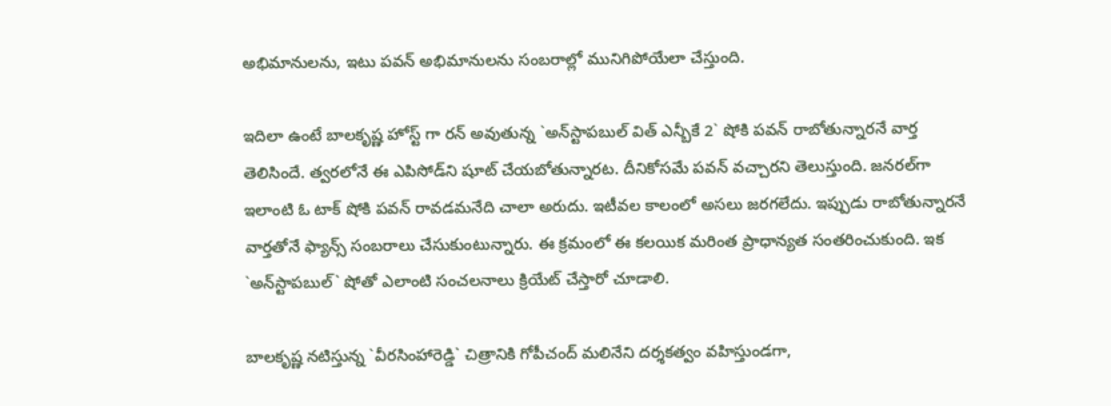అభిమానులను, ఇటు పవన్‌ అభిమానులను సంబరాల్లో మునిగిపోయేలా చేస్తుంది.

ఇదిలా ఉంటే బాలకృష్ణ హోస్ట్ గా రన్‌ అవుతున్న `అన్‌స్టాపబుల్‌ విత్‌ ఎన్బీకే 2` షోకి పవన్‌ రాబోతున్నారనే వార్త తెలిసిందే. త్వరలోనే ఈ ఎపిసోడ్‌ని షూట్‌ చేయబోతున్నారట. దీనికోసమే పవన్‌ వచ్చారని తెలుస్తుంది. జనరల్‌గా ఇలాంటి ఓ టాక్‌ షోకి పవన్‌ రావడమనేది చాలా అరుదు. ఇటీవల కాలంలో అసలు జరగలేదు. ఇప్పుడు రాబోతున్నారనే వార్తతోనే ఫ్యాన్స్ సంబరాలు చేసుకుంటున్నారు. ఈ క్రమంలో ఈ కలయిక మరింత ప్రాధాన్యత సంతరించుకుంది. ఇక `అన్‌స్టాపబుల్‌` షోతో ఎలాంటి సంచలనాలు క్రియేట్‌ చేస్తారో చూడాలి.

బాలకృష్ణ నటిస్తున్న `వీరసింహారెడ్డి` చిత్రానికి గోపీచంద్‌ మలినేని దర్శకత్వం వహిస్తుండగా,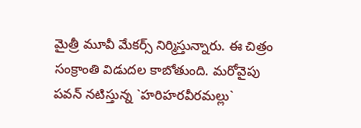మైత్రీ మూవీ మేకర్స్ నిర్మిస్తున్నారు. ఈ చిత్రం సంక్రాంతి విడుదల కాబోతుంది. మరోవైపు పవన్‌ నటిస్తున్న `హరిహరవీరమల్లు`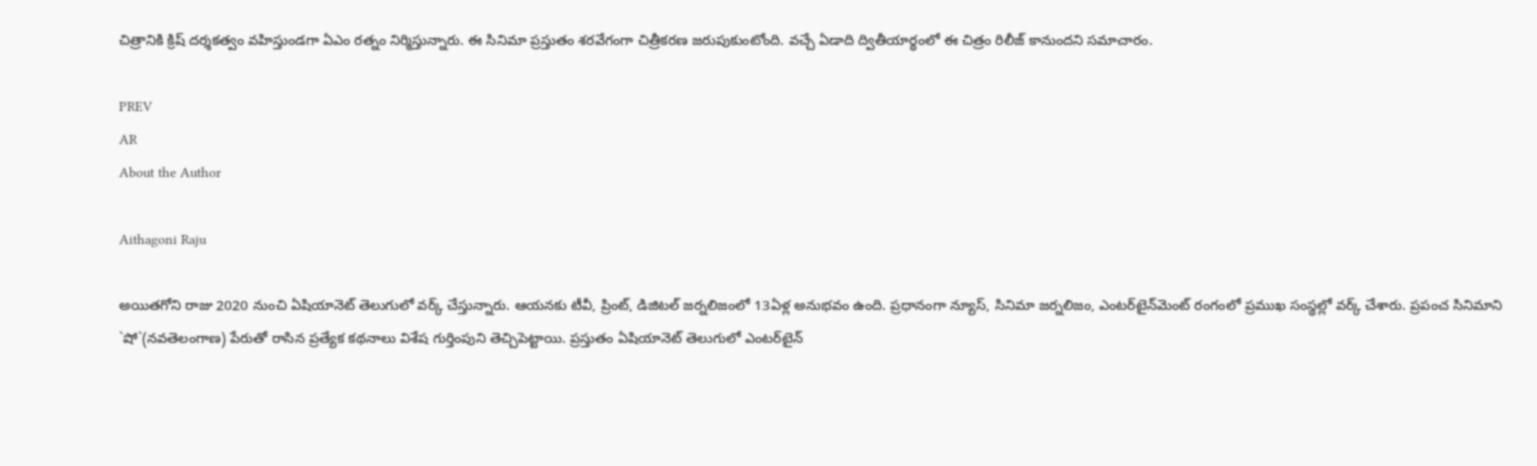చిత్రానికి క్రిష్‌ దర్శకత్వం వహిస్తుండగా ఏఎం రత్నం నిర్మిస్తున్నారు. ఈ సినిమా ప్రస్తుతం శరవేగంగా చిత్రీకరణ జరుపుకుంటోంది. వచ్చే ఏడాది ద్వితీయార్థంలో ఈ చిత్రం రిలీజ్‌ కానుందని సమాచారం.

PREV
AR
About the Author

Aithagoni Raju

అయితగోని రాజు 2020 నుంచి ఏషియానెట్‌ తెలుగులో వర్క్ చేస్తున్నారు. ఆయనకు టీవీ, ప్రింట్‌, డిజిటల్‌ జర్నలిజంలో 13ఏళ్ల అనుభవం ఉంది. ప్రధానంగా న్యూస్‌, సినిమా జర్నలిజం, ఎంటర్‌టైన్‌మెంట్‌ రంగంలో ప్రముఖ సంస్థల్లో వర్క్ చేశారు. ప్రపంచ సినిమాని `షో`(నవతెలంగాణ) పేరుతో రాసిన ప్రత్యేక కథనాలు విశేష గుర్తింపుని తెచ్చిపెట్టాయి. ప్రస్తుతం ఏషియానెట్‌ తెలుగులో ఎంటర్‌టైన్‌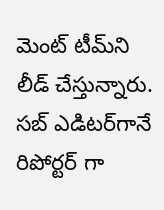మెంట్ టీమ్‌ని లీడ్‌ చేస్తున్నారు. సబ్‌ ఎడిటర్‌గానే రిపోర్టర్ గా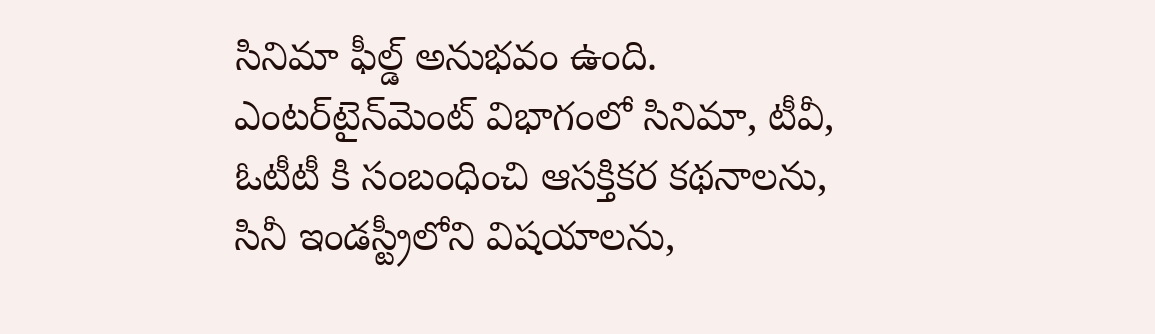సినిమా ఫీల్డ్ అనుభవం ఉంది. ఎంటర్‌టైన్‌మెంట్‌ విభాగంలో సినిమా, టీవీ, ఓటీటీ కి సంబంధించి ఆసక్తికర కథనాలను, సినీ ఇండస్ట్రీలోని విషయాలను,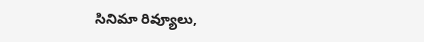సినిమా రివ్యూలు,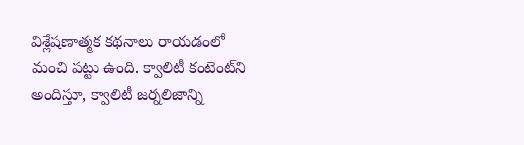విశ్లేషణాత్మక కథనాలు రాయడంలో మంచి పట్టు ఉంది. క్వాలిటీ కంటెంట్‌ని అందిస్తూ, క్వాలిటీ జర్నలిజాన్ని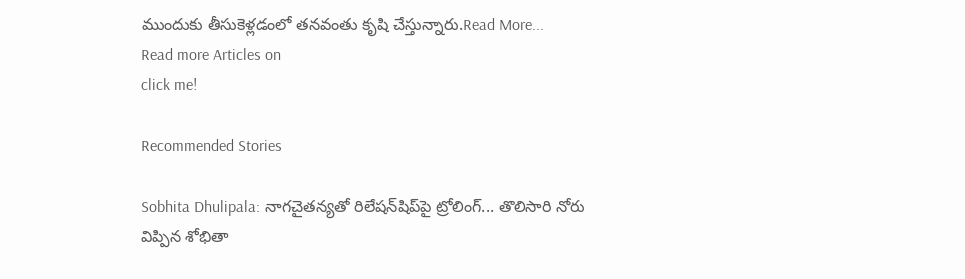ముందుకు తీసుకెళ్లడంలో తనవంతు కృషి చేస్తున్నారు.Read More...
Read more Articles on
click me!

Recommended Stories

Sobhita Dhulipala: నాగచైతన్యతో రిలేషన్‌షిప్‌పై ట్రోలింగ్... తొలిసారి నోరు విప్పిన శోభితా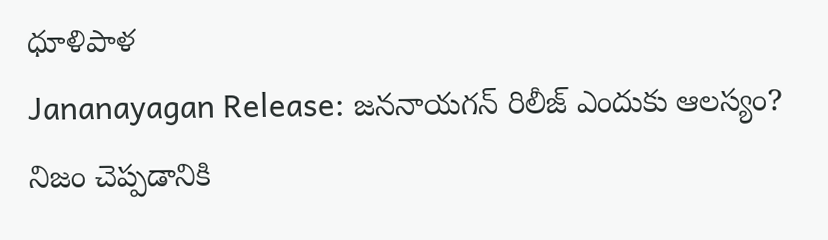ధూళిపాళ
Jananayagan Release: జననాయగన్ రిలీజ్ ఎందుకు ఆలస్యం? నిజం చెప్పడానికి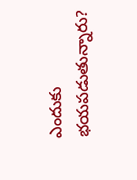ఎందుకు భయపడుతున్నారు?